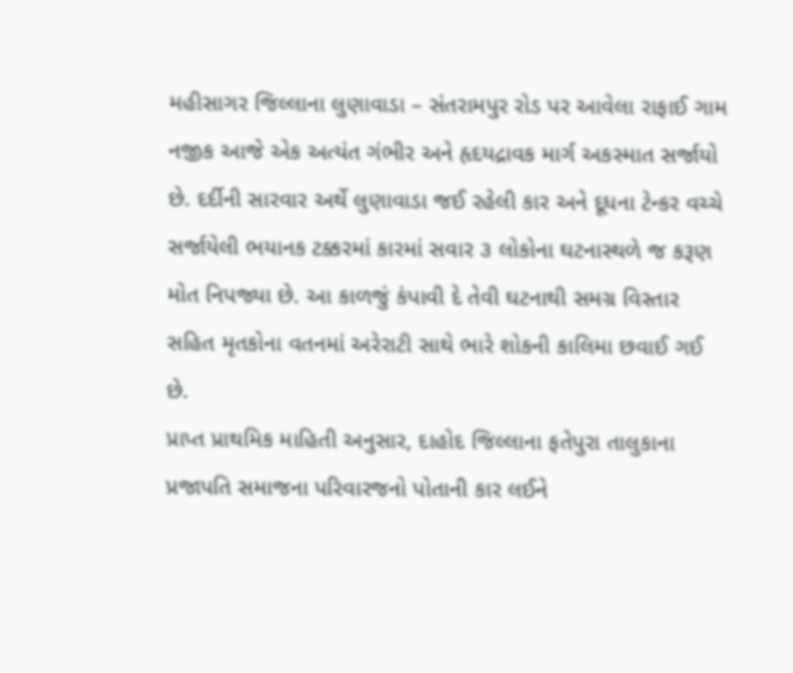મહીસાગર જિલ્લાના લુણાવાડા – સંતરામપુર રોડ પર આવેલા રાફાઈ ગામ નજીક આજે એક અત્યંત ગંભીર અને હૃદયદ્રાવક માર્ગ અકસ્માત સર્જાયો છે. દર્દીની સારવાર અર્થે લુણાવાડા જઈ રહેલી કાર અને દૂધના ટેન્કર વચ્ચે સર્જાયેલી ભયાનક ટક્કરમાં કારમાં સવાર ૩ લોકોના ઘટનાસ્થળે જ કરૂણ મોત નિપજ્યા છે. આ કાળજું કંપાવી દે તેવી ઘટનાથી સમગ્ર વિસ્તાર સહિત મૃતકોના વતનમાં અરેરાટી સાથે ભારે શોકની કાલિમા છવાઈ ગઈ છે.
પ્રાપ્ત પ્રાથમિક માહિતી અનુસાર, દાહોદ જિલ્લાના ફતેપુરા તાલુકાના પ્રજાપતિ સમાજના પરિવારજનો પોતાની કાર લઈને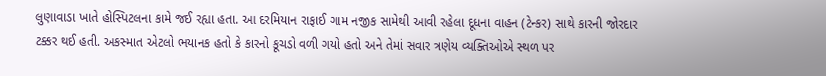લુણાવાડા ખાતે હોસ્પિટલના કામે જઈ રહ્યા હતા. આ દરમિયાન રાફાઈ ગામ નજીક સામેથી આવી રહેલા દૂધના વાહન (ટેન્કર) સાથે કારની જોરદાર ટક્કર થઈ હતી. અકસ્માત એટલો ભયાનક હતો કે કારનો કૂચડો વળી ગયો હતો અને તેમાં સવાર ત્રણેય વ્યક્તિઓએ સ્થળ પર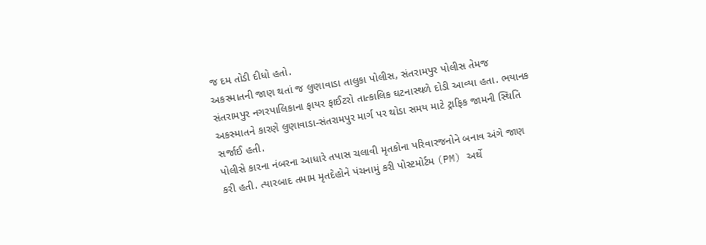જ દમ તોડી દીધો હતો.
અકસ્માતની જાણ થતાં જ લુણાવાડા તાલુકા પોલીસ, સંતરામપુર પોલીસ તેમજ સંતરામપુર નગરપાલિકાના ફાયર ફાઈટરો તાત્કાલિક ઘટનાસ્થળે દોડી આવ્યા હતા. ભયાનક અકસ્માતને કારણે લુણાવાડા-સંતરામપુર માર્ગ પર થોડા સમય માટે ટ્રાફિક જામની સ્થિતિ સર્જાઈ હતી.
પોલીસે કારના નંબરના આધારે તપાસ ચલાવી મૃતકોના પરિવારજનોને બનાવ અંગે જાણ કરી હતી. ત્યારબાદ તમામ મૃતદેહોને પંચનામું કરી પોસ્ટમોર્ટમ (PM) અર્થે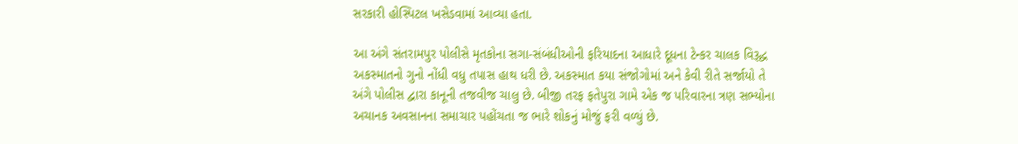સરકારી હોસ્પિટલ ખસેડવામાં આવ્યા હતા.

આ અંગે સંતરામપુર પોલીસે મૃતકોના સગા-સંબંધીઓની ફરિયાદના આધારે દૂધના ટેન્કર ચાલક વિરૂદ્ધ અકસ્માતનો ગુનો નોંધી વધુ તપાસ હાથ ધરી છે. અકસ્માત કયા સંજોગોમાં અને કેવી રીતે સર્જાયો તે અંગે પોલીસ દ્વારા કાનૂની તજવીજ ચાલુ છે. બીજી તરફ ફતેપુરા ગામે એક જ પરિવારના ત્રણ સભ્યોના અચાનક અવસાનના સમાચાર પહોંચતા જ ભારે શોકનું મોજું ફરી વળ્યું છે.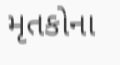મૃતકોના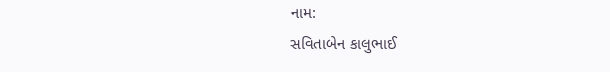નામ:
સવિતાબેન કાલુભાઈ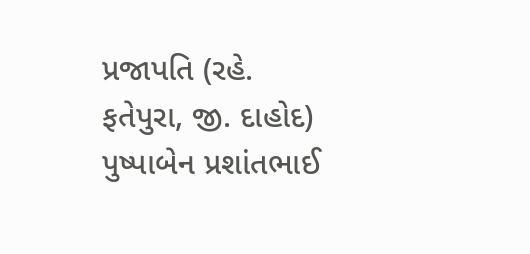પ્રજાપતિ (રહે. ફતેપુરા, જી. દાહોદ)
પુષ્પાબેન પ્રશાંતભાઈ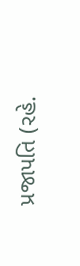પ્રજાપતિ (રહે.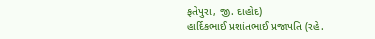ફતેપુરા, જી. દાહોદ)
હાર્દિકભાઈ પ્રશાંતભાઈ પ્રજાપતિ (રહે.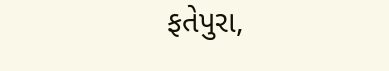ફતેપુરા,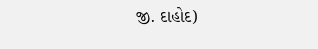જી. દાહોદ)